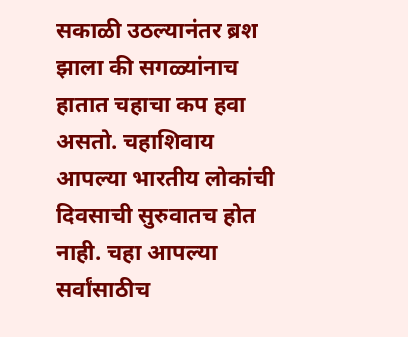सकाळी उठल्यानंतर ब्रश झाला की सगळ्यांनाच हातात चहाचा कप हवा असतो. चहाशिवाय आपल्या भारतीय लोकांची दिवसाची सुरुवातच होत नाही. चहा आपल्या सर्वांसाठीच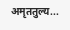अमृततुल्य...